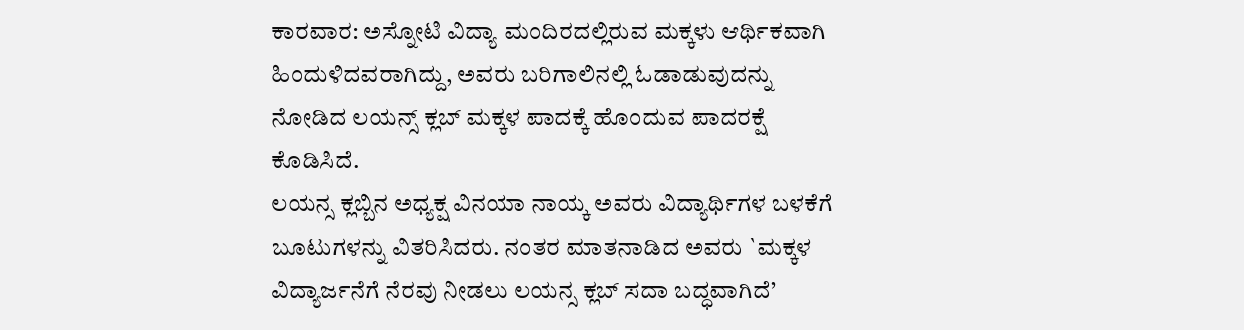ಕಾರವಾರ: ಅಸ್ನೋಟಿ ವಿದ್ಯಾ ಮಂದಿರದಲ್ಲಿರುವ ಮಕ್ಕಳು ಆರ್ಥಿಕವಾಗಿ ಹಿಂದುಳಿದವರಾಗಿದ್ದು, ಅವರು ಬರಿಗಾಲಿನಲ್ಲಿ ಓಡಾಡುವುದನ್ನು ನೋಡಿದ ಲಯನ್ಸ್ ಕ್ಲಬ್ ಮಕ್ಕಳ ಪಾದಕ್ಕೆ ಹೊಂದುವ ಪಾದರಕ್ಷೆ ಕೊಡಿಸಿದೆ.
ಲಯನ್ಸ ಕ್ಲಬ್ಬಿನ ಅಧ್ಯಕ್ಷ ವಿನಯಾ ನಾಯ್ಕ ಅವರು ವಿದ್ಯಾರ್ಥಿಗಳ ಬಳಕೆಗೆ ಬೂಟುಗಳನ್ನು ವಿತರಿಸಿದರು. ನಂತರ ಮಾತನಾಡಿದ ಅವರು `ಮಕ್ಕಳ ವಿದ್ಯಾರ್ಜನೆಗೆ ನೆರವು ನೀಡಲು ಲಯನ್ಸ ಕ್ಲಬ್ ಸದಾ ಬದ್ಧವಾಗಿದೆ’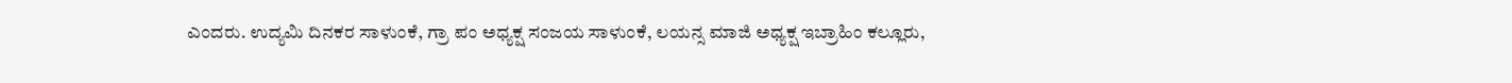ಎಂದರು. ಉದ್ಯಮಿ ದಿನಕರ ಸಾಳುಂಕೆ, ಗ್ರಾ ಪಂ ಅಧ್ಯಕ್ಷ ಸಂಜಯ ಸಾಳುಂಕೆ, ಲಯನ್ಸ ಮಾಜಿ ಅಧ್ಯಕ್ಷ ಇಬ್ರಾಹಿಂ ಕಲ್ಲೂರು,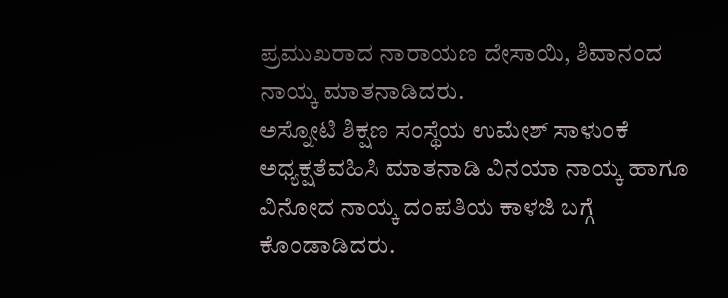ಪ್ರಮುಖರಾದ ನಾರಾಯಣ ದೇಸಾಯಿ, ಶಿವಾನಂದ ನಾಯ್ಕ ಮಾತನಾಡಿದರು.
ಅಸ್ನೋಟಿ ಶಿಕ್ಷಣ ಸಂಸ್ಥೆಯ ಉಮೇಶ್ ಸಾಳುಂಕೆ ಅಧ್ಯಕ್ಷತೆವಹಿಸಿ ಮಾತನಾಡಿ ವಿನಯಾ ನಾಯ್ಕ ಹಾಗೂ ವಿನೋದ ನಾಯ್ಕ ದಂಪತಿಯ ಕಾಳಜಿ ಬಗ್ಗೆ ಕೊಂಡಾಡಿದರು.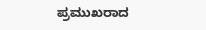ಪ್ರಮುಖರಾದ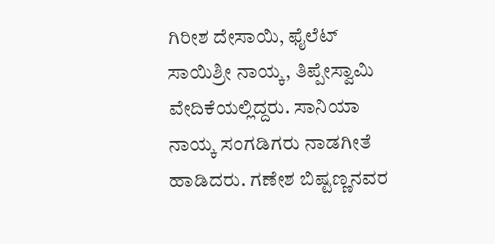ಗಿರೀಶ ದೇಸಾಯಿ, ಫೈಲೆಟ್ ಸಾಯಿಶ್ರೀ ನಾಯ್ಕ, ತಿಪ್ಪೇಸ್ವಾಮಿ ವೇದಿಕೆಯಲ್ಲಿದ್ದರು. ಸಾನಿಯಾ ನಾಯ್ಕ ಸಂಗಡಿಗರು ನಾಡಗೀತೆ ಹಾಡಿದರು. ಗಣೇಶ ಬಿಷ್ಟಣ್ಣನವರ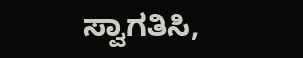ಸ್ವಾಗತಿಸಿ,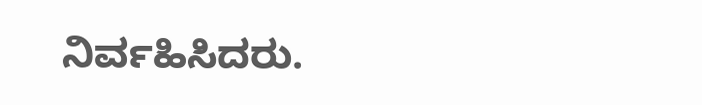ನಿರ್ವಹಿಸಿದರು.